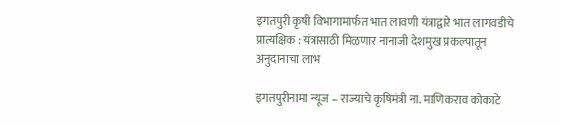इगतपुरी कृषी विभागामार्फत भात लावणी यंत्राद्वारे भात लागवडीचे प्रात्यक्षिक : यंत्रासाठी मिळणार नानाजी देशमुख प्रकल्पातून अनुदानाचा लाभ

इगतपुरीनामा न्यूज – राज्याचे कृषिमंत्री ना. माणिकराव कोकाटे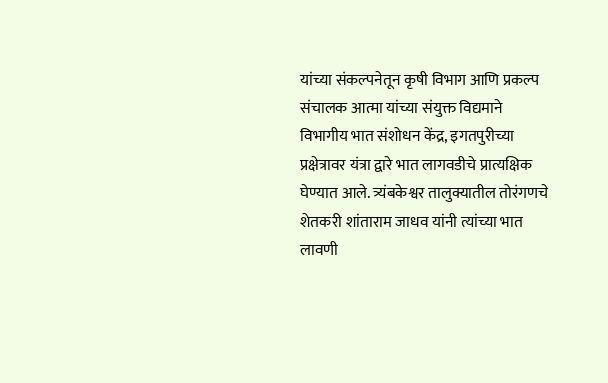यांच्या संकल्पनेतून कृषी विभाग आणि प्रकल्प संचालक आत्मा यांच्या संयुक्त विद्यमाने विभागीय भात संशोधन केंद्र, इगतपुरीच्या प्रक्षेत्रावर यंत्रा द्वारे भात लागवडीचे प्रात्यक्षिक घेण्यात आले. त्र्यंबकेश्वर तालुक्यातील तोरंगणचे शेतकरी शांताराम जाधव यांनी त्यांच्या भात लावणी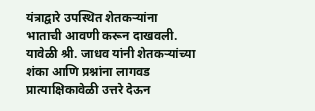यंत्राद्वारे उपस्थित शेतकऱ्यांना भाताची आवणी करून दाखवली. यावेळी श्री. जाधव यांनी शेतकऱ्यांच्या शंका आणि प्रश्नांना लागवड प्रात्याक्षिकावेळी उत्तरे देऊन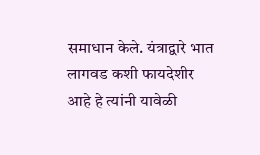समाधान केले. यंत्राद्वारे भात लागवड कशी फायदेशीर आहे हे त्यांनी यावेळी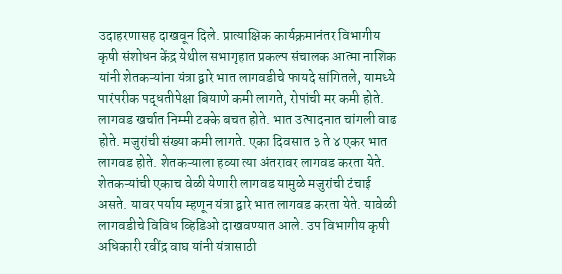उदाहरणासह दाखवून दिले. प्रात्याक्षिक कार्यक्रमानंतर विभागीय कृषी संशोधन केंद्र येथील सभागृहात प्रकल्प संचालक आत्मा नाशिक यांनी शेतकऱ्यांना यंत्रा द्वारे भात लागवडीचे फायदे सांगितले, यामध्ये पारंपरीक पद्धतीपेक्षा बियाणे कमी लागते, रोपांची मर कमी होते. लागवड खर्चात निम्मी टक्के बचत होते. भात उत्पादनात चांगली वाढ होते. मजुरांची संख्या कमी लागते. एका दिवसात ३ ते ४ एकर भात लागवड होते. शेतकऱ्याला हव्या त्या अंतरावर लागवड करता येते. शेतकऱ्यांची एकाच वेळी येणारी लागवड यामुळे मजुरांची टंचाई असते. यावर पर्याय म्हणून यंत्रा द्वारे भात लागवड करता येते. यावेळी लागवडीचे विविध व्हिडिओ दाखवण्यात आले. उप विभागीय कृषी अधिकारी रवींद्र वाघ यांनी यंत्रासाठी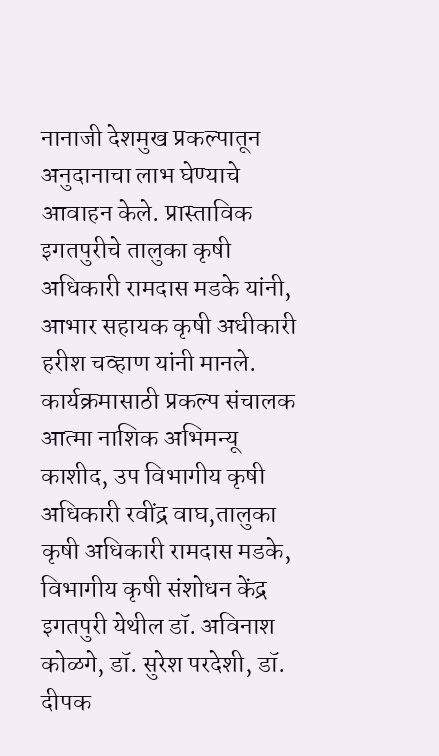नानाजी देशमुख प्रकल्पातून अनुदानाचा लाभ घेण्याचे आवाहन केले. प्रास्ताविक इगतपुरीचे तालुका कृषी अधिकारी रामदास मडके यांनी, आभार सहायक कृषी अधीकारी हरीश चव्हाण यांनी मानले. कार्यक्रमासाठी प्रकल्प संचालक आत्मा नाशिक अभिमन्यू काशीद, उप विभागीय कृषी अधिकारी रवींद्र वाघ,तालुका कृषी अधिकारी रामदास मडके, विभागीय कृषी संशोधन केंद्र इगतपुरी येथील डॉ. अविनाश कोळगे, डॉ. सुरेश परदेशी, डॉ. दीपक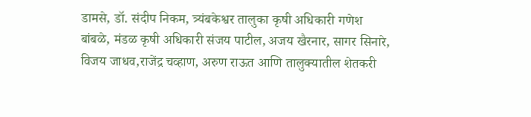डामसे, डॉ. संदीप निकम, त्र्यंबकेश्वर तालुका कृषी अधिकारी गणेश बांबळे, मंडळ कृषी अधिकारी संजय पाटील, अजय खैरनार, सागर सिनारे, विजय जाधव,राजेंद्र चव्हाण, अरुण राऊत आणि तालुक्यातील शेतकरी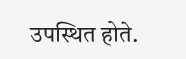उपस्थित होते.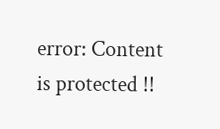error: Content is protected !!